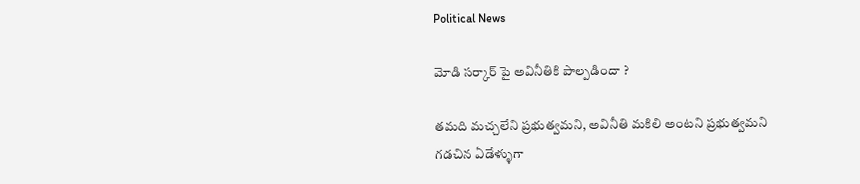Political News

మోడి సర్కార్ పై అవినీతికి పాల్పడిందా ?

తమది మచ్చలేని ప్రభుత్వమని, అవినీతి మకిలి అంటని ప్రభుత్వమని గడచిన ఏడేళ్ళుగా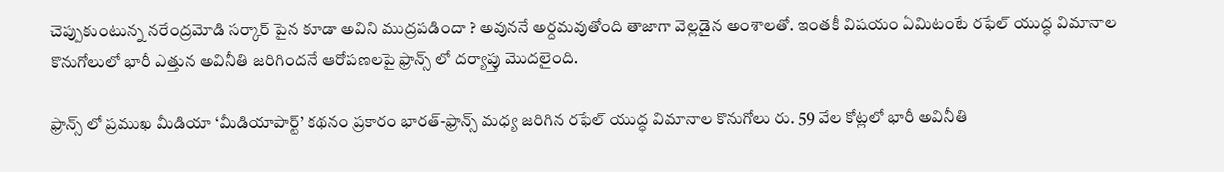చెప్పుకుంటున్న నరేంద్రమోడి సర్కార్ పైన కూడా అవిని ముద్రపడిందా ? అవుననే అర్దమవుతోంది తాజాగా వెల్లడైన అంశాలతో. ఇంతకీ విషయం ఏమిటంటే రఫేల్ యుద్ధ విమానాల కొనుగోలులో భారీ ఎత్తున అవినీతి జరిగిందనే ఆరోపణలపై ఫ్రాన్స్ లో దర్యాప్తు మొదలైంది.

ఫ్రాన్స్ లో ప్రముఖ మీడియా ‘మీడియాపార్ట్’ కథనం ప్రకారం భారత్-ఫ్రాన్స్ మధ్య జరిగిన రఫేల్ యుద్ధ విమానాల కొనుగోలు రు. 59 వేల కోట్లలో భారీ అవినీతి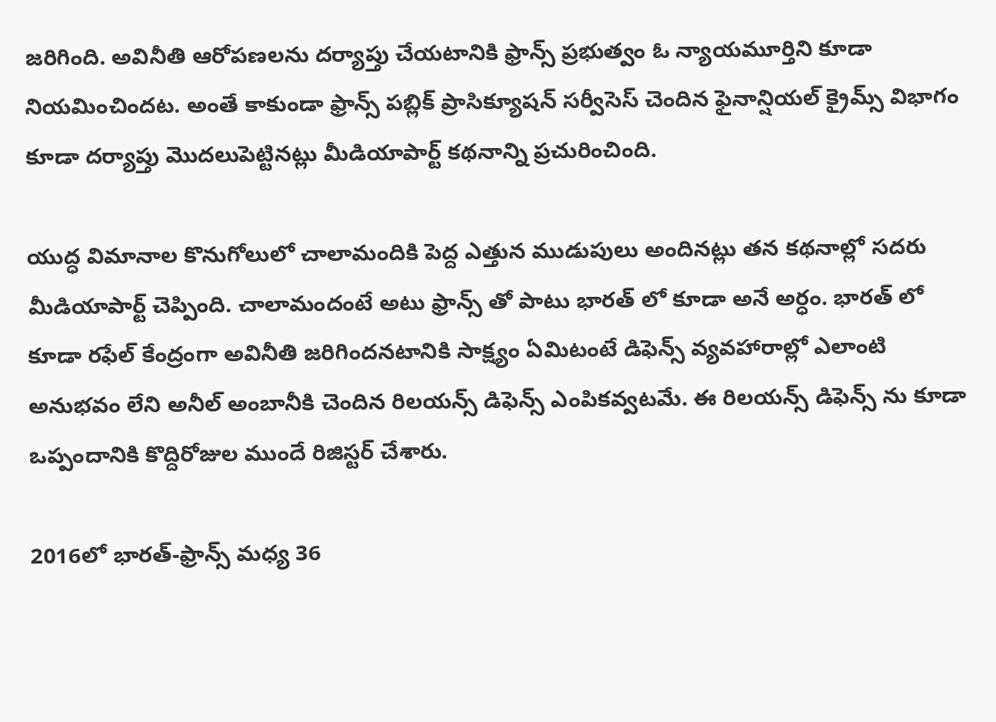జరిగింది. అవినీతి ఆరోపణలను దర్యాప్తు చేయటానికి ఫ్రాన్స్ ప్రభుత్వం ఓ న్యాయమూర్తిని కూడా నియమించిందట. అంతే కాకుండా ఫ్రాన్స్ పబ్లిక్ ప్రాసిక్యూషన్ సర్వీసెస్ చెందిన ఫైనాన్షియల్ క్రైమ్స్ విభాగం కూడా దర్యాప్తు మొదలుపెట్టినట్లు మీడియాపార్ట్ కథనాన్ని ప్రచురించింది.

యుద్ధ విమానాల కొనుగోలులో చాలామందికి పెద్ద ఎత్తున ముడుపులు అందినట్లు తన కథనాల్లో సదరు మీడియాపార్ట్ చెప్పింది. చాలామందంటే అటు ఫ్రాన్స్ తో పాటు భారత్ లో కూడా అనే అర్ధం. భారత్ లో కూడా రఫేల్ కేంద్రంగా అవినీతి జరిగిందనటానికి సాక్ష్యం ఏమిటంటే డిఫెన్స్ వ్యవహారాల్లో ఎలాంటి అనుభవం లేని అనీల్ అంబానీకి చెందిన రిలయన్స్ డిఫెన్స్ ఎంపికవ్వటమే. ఈ రిలయన్స్ డిఫెన్స్ ను కూడా ఒప్పందానికి కొద్దిరోజుల ముందే రిజిస్టర్ చేశారు.

2016లో భారత్-ఫ్రాన్స్ మధ్య 36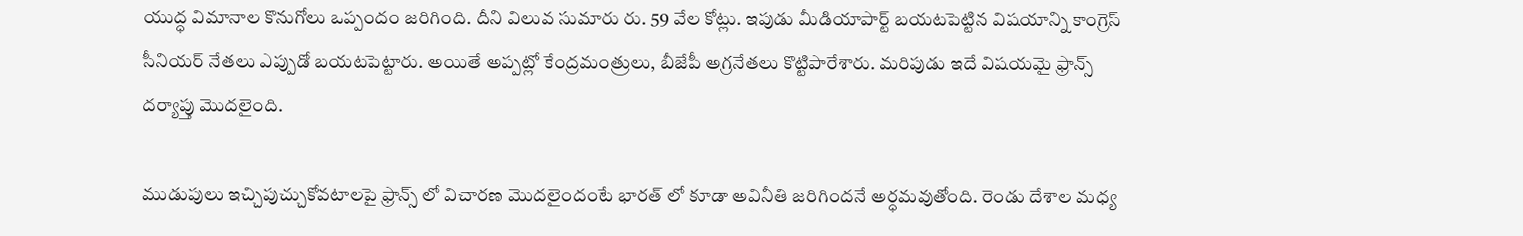యుద్ధ విమానాల కొనుగోలు ఒప్పందం జరిగింది. దీని విలువ సుమారు రు. 59 వేల కోట్లు. ఇపుడు మీడియాపార్ట్ బయటపెట్టిన విషయాన్ని కాంగ్రెస్ సీనియర్ నేతలు ఎప్పుడో బయటపెట్టారు. అయితే అప్పట్లో కేంద్రమంత్రులు, బీజేపీ అగ్రనేతలు కొట్టిపారేశారు. మరిపుడు ఇదే విషయమై ఫ్రాన్స్ దర్యాప్తు మొదలైంది.

ముడుపులు ఇచ్చిపుచ్చుకోవటాలపై ఫ్రాన్స్ లో విచారణ మొదలైందంటే భారత్ లో కూడా అవినీతి జరిగిందనే అర్ధమవుతోంది. రెండు దేశాల మధ్య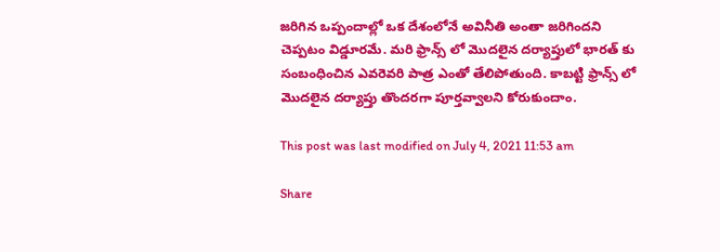జరిగిన ఒప్పందాల్లో ఒక దేశంలోనే అవినీతి అంతా జరిగిందని చెప్పటం విడ్డూరమే. మరి ఫ్రాన్స్ లో మొదలైన దర్యాప్తులో భారత్ కు సంబంధించిన ఎవరెవరి పాత్ర ఎంతో తేలిపోతుంది. కాబట్టి ఫ్రాన్స్ లో మొదలైన దర్యాప్తు తొందరగా పూర్తవ్వాలని కోరుకుందాం.

This post was last modified on July 4, 2021 11:53 am

Share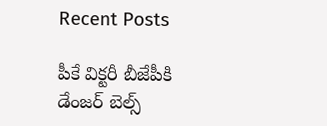Recent Posts

పీకే విక్టరీ బీజేపీకి డేంజర్ బెల్స్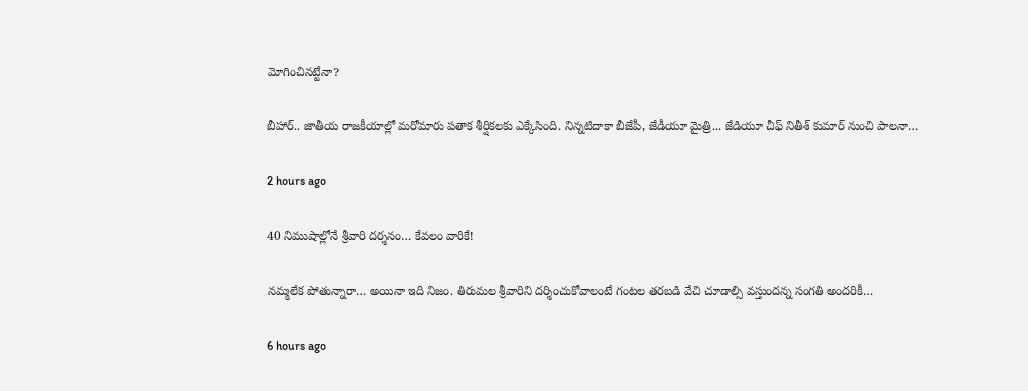మోగించినట్టేనా?

బీహార్.. జాతీయ రాజకీయాల్లో మరోమారు పతాక శీర్షికలకు ఎక్కేసింది. నిన్నటిదాకా బీజేపీ, జేడీయూ మైత్రి... జేడియూ చీఫ్ నితీశ్ కుమార్ నుంచి పాలనా…

2 hours ago

40 నిముషాల్లోనే శ్రీవారి దర్శనం… కేవలం వారికే!

నమ్మలేక పోతున్నారా… అయినా ఇది నిజం. తిరుమల శ్రీవారిని దర్శించుకోవాలంటే గంటల తరబడి వేచి చూడాల్సి వస్తుందన్న సంగతి అందరికీ…

6 hours ago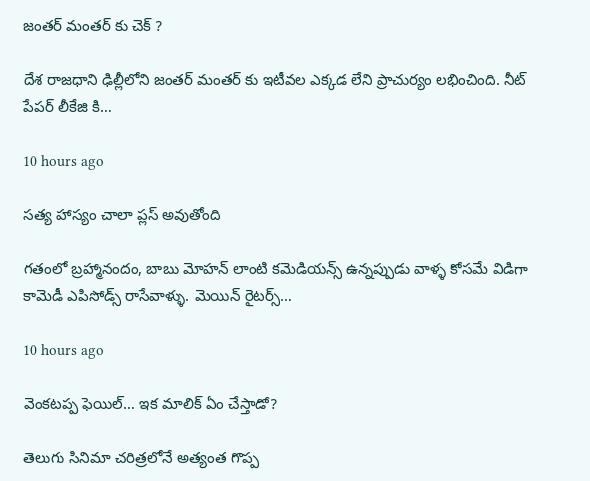జంతర్ మంతర్ కు చెక్ ?

దేశ రాజధాని ఢిల్లీలోని జంతర్ మంతర్ కు ఇటీవల ఎక్కడ లేని ప్రాచుర్యం లభించింది. నీట్ పేపర్ లీకేజి కి…

10 hours ago

సత్య హాస్యం చాలా ప్లస్ అవుతోంది

గతంలో బ్రహ్మానందం, బాబు మోహన్ లాంటి కమెడియన్స్ ఉన్నప్పుడు వాళ్ళ కోసమే విడిగా కామెడీ ఎపిసోడ్స్ రాసేవాళ్ళు. మెయిన్ రైటర్స్…

10 hours ago

వెంక‌ట‌ప్ప ఫెయిల్… ఇక మాలిక్ ఏం చేస్తాడో?

తెలుగు సినిమా చ‌రిత్ర‌లోనే అత్యంత గొప్ప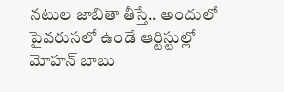న‌టుల జాబితా తీస్తే.. అందులో పైవ‌రుస‌లో ఉండే ఆర్టిస్టుల్లో మోహన్ బాబు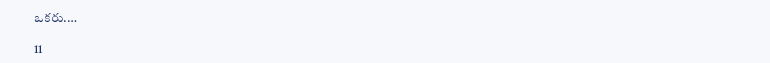ఒక‌రు.…

11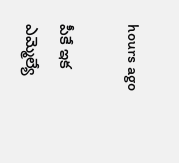hours ago

పీకే ఇక ఎమ్మెల్యే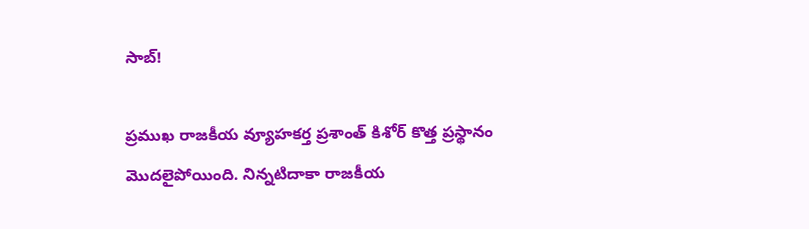సాబ్!

ప్రముఖ రాజకీయ వ్యూహకర్త ప్రశాంత్ కిశోర్ కొత్త ప్రస్థానం మొదలైపోయింది. నిన్నటిదాకా రాజకీయ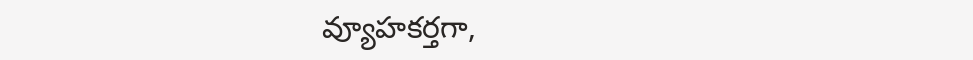వ్యూహకర్తగా,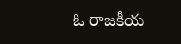ఓ రాజకీయ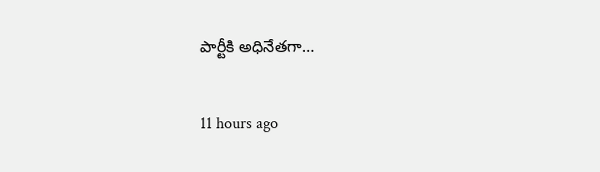పార్టీకి అధినేతగా…

11 hours ago